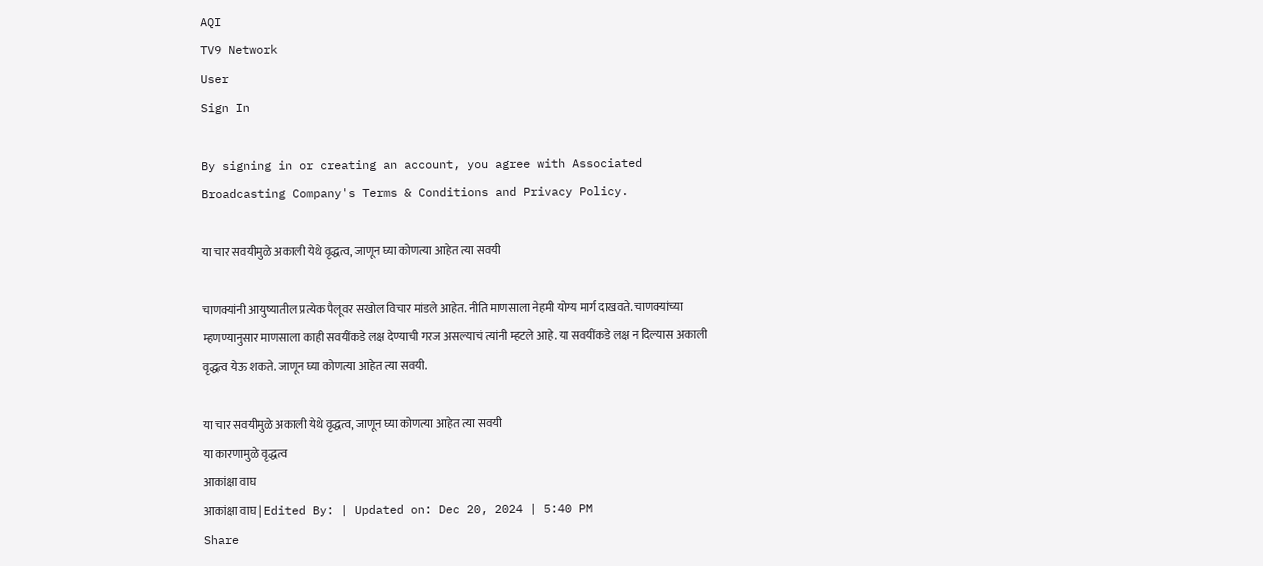AQI
TV9 Network
User
Sign In

By signing in or creating an account, you agree with Associated Broadcasting Company's Terms & Conditions and Privacy Policy.

या चार सवयीमुळे अकाली येथे वृद्धत्व, जाणून घ्या कोणत्या आहेत त्या सवयी

चाणक्यांनी आयुष्यातील प्रत्येक पैलूवर सखोल विचार मांडले आहेत. नीति माणसाला नेहमी योग्य मार्ग दाखवते. चाणक्यांच्या म्हणण्यानुसार माणसाला काही सवयींकडे लक्ष देण्याची गरज असल्याचं त्यांनी म्हटले आहे. या सवयींकडे लक्ष न दिल्यास अकाली वृद्धत्व येऊ शकते. जाणून घ्या कोणत्या आहेत त्या सवयी.

या चार सवयीमुळे अकाली येथे वृद्धत्व, जाणून घ्या कोणत्या आहेत त्या सवयी
या कारणामुळे वृद्धत्व
आकांक्षा वाघ
आकांक्षा वाघ | Edited By: | Updated on: Dec 20, 2024 | 5:40 PM
Share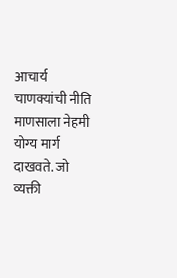आचार्य चाणक्यांची नीति माणसाला नेहमी योग्य मार्ग दाखवते. जो व्यक्ती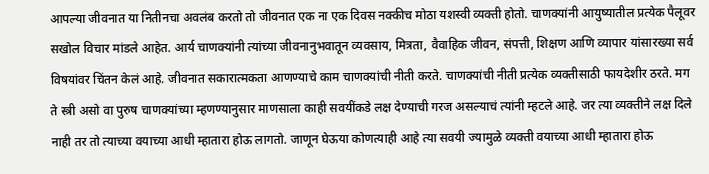आपल्या जीवनात या नितीनचा अवलंब करतो तो जीवनात एक ना एक दिवस नक्कीच मोठा यशस्वी व्यक्ती होतो. चाणक्यांनी आयुष्यातील प्रत्येक पैलूवर सखोल विचार मांडले आहेत. आर्य चाणक्यांनी त्यांच्या जीवनानुभवातून व्यवसाय, मित्रता, वैवाहिक जीवन, संपत्ती, शिक्षण आणि व्यापार यांसारख्या सर्व विषयांवर चिंतन केलं आहे. जीवनात सकारात्मकता आणण्याचे काम चाणक्यांची नीती करते. चाणक्यांची नीती प्रत्येक व्यक्तीसाठी फायदेशीर ठरते. मग ते स्त्री असो वा पुरुष चाणक्यांच्या म्हणण्यानुसार माणसाला काही सवयींकडे लक्ष देण्याची गरज असल्याचं त्यांनी म्हटले आहे. जर त्या व्यक्तीने लक्ष दिले नाही तर तो त्याच्या वयाच्या आधी म्हातारा होऊ लागतो. जाणून घेऊया कोणत्याही आहे त्या सवयी ज्यामुळे व्यक्ती वयाच्या आधी म्हातारा होऊ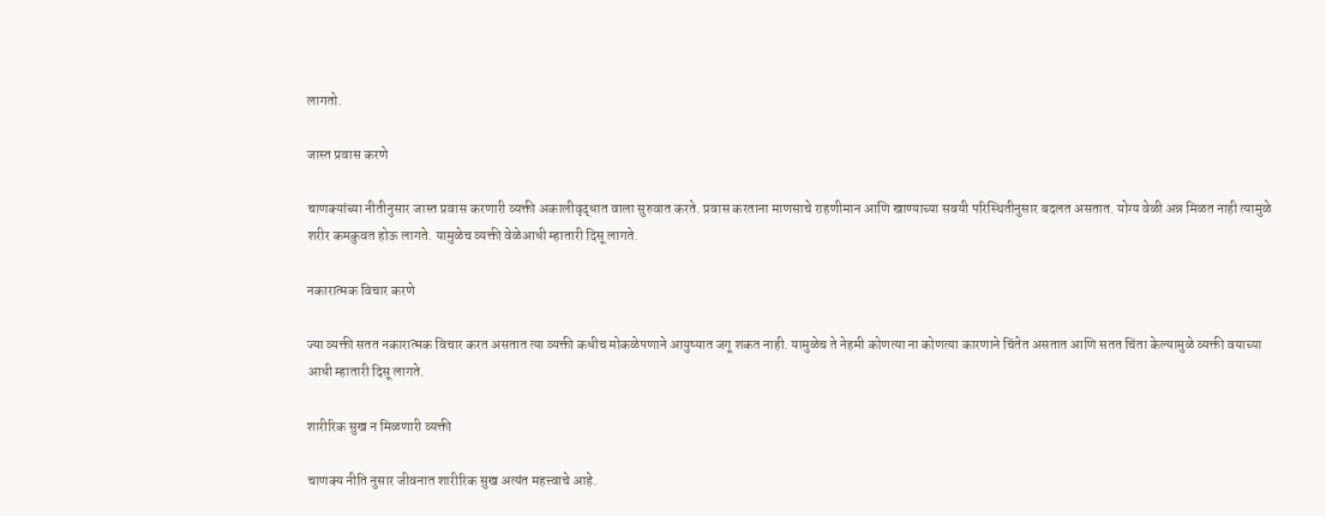लागतो.

जास्त प्रवास करणे

चाणक्यांच्या नीतीनुसार जास्त प्रवास करणारी व्यक्ती अकालीवृद्धात वाला सुरुवात करते. प्रवास करताना माणसाचे राहणीमान आणि खाण्याच्या सवयी परिस्थितीनुसार बदलत असतात. योग्य वेळी अन्न मिळत नाही त्यामुळे शरीर कमकुवत होऊ लागते. यामुळेच व्यक्ती वेळेआधी म्हातारी दिसू लागते.

नकारात्मक विचार करणे

ज्या व्यक्ती सतत नकारात्मक विचार करत असतात त्या व्यक्ती कधीच मोकळेपणाने आयुष्यात जगू शकत नाही. यामुळेच ते नेहमी कोणत्या ना कोणत्या कारणाने चिंतेत असतात आणि सतत चिंता केल्यामुळे व्यक्ती वयाच्या आधी म्हातारी दिसू लागते.

शारीरिक सुख न मिळणारी व्यक्ती

चाणक्य नीति नुसार जीवनात शारीरिक सुख अत्यंत महत्त्वाचे आहे.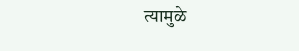त्यामुळे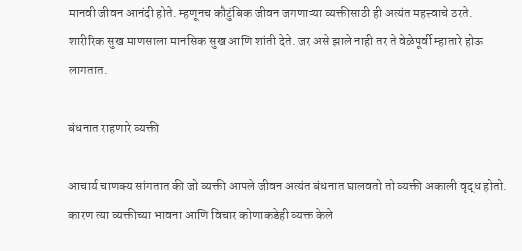मानवी जीवन आनंदी होते. म्हणूनच कौटुंबिक जीवन जगणाऱ्या व्यक्तीसाठी ही अत्यंत महत्त्वाचे ठरते. शारीरिक सुख माणसाला मानसिक सुख आणि शांती देते. जर असे झाले नाही तर ते वेळेपूर्वी म्हातारे होऊ लागतात.

बंधनात राहणारे व्यक्ती

आचार्य चाणक्य सांगतात की जो व्यक्ती आपले जीवन अत्यंत बंधनात घालवतो तो व्यक्ती अकाली वृद्ध होतो. कारण त्या व्यक्तीच्या भावना आणि विचार कोणाकडेही व्यक्त केले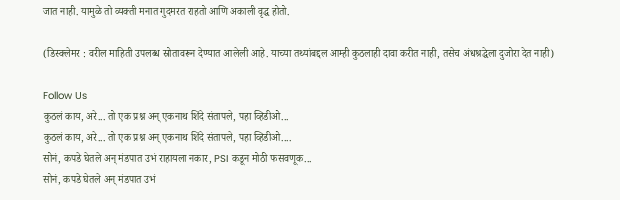जात नाही. यामुळे तो व्यक्ती मनात गुदमरत राहतो आणि अकाली वृद्ध होतो.

(डिस्क्लेमर : वरील माहिती उपलब्ध स्रोतावरून देण्यात आलेली आहे. याच्या तथ्यांबद्दल आम्ही कुठलाही दावा करीत नाही, तसेच अंधश्रद्धेला दुजोरा देत नाही)

Follow Us
कुठलं काय, अरे... तो एक प्रश्न अन् एकनाथ शिंदे संतापले, पहा व्हिडीओ...
कुठलं काय, अरे... तो एक प्रश्न अन् एकनाथ शिंदे संतापले, पहा व्हिडीओ....
सोनं, कपडे घेतले अन् मंडपात उभं राहायला नकार, PSI कडून मोठी फसवणूक...
सोनं, कपडे घेतले अन् मंडपात उभं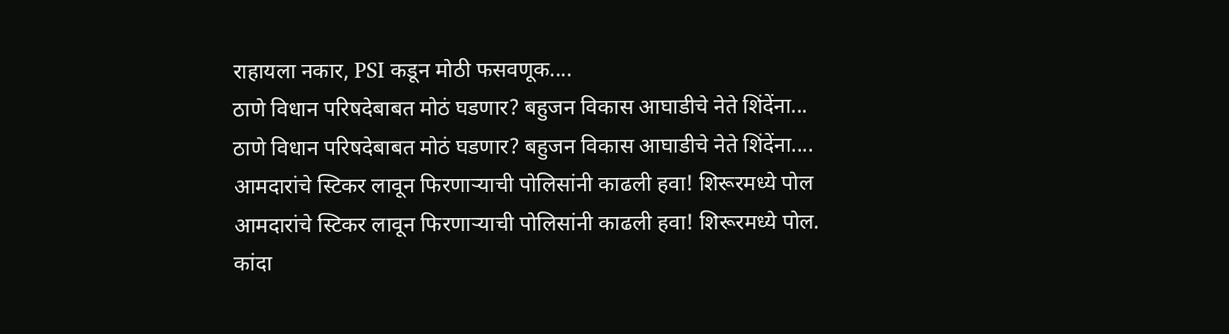राहायला नकार, PSI कडून मोठी फसवणूक....
ठाणे विधान परिषदेबाबत मोठं घडणार? बहुजन विकास आघाडीचे नेते शिंदेंना...
ठाणे विधान परिषदेबाबत मोठं घडणार? बहुजन विकास आघाडीचे नेते शिंदेंना....
आमदारांचे स्टिकर लावून फिरणाऱ्याची पोलिसांनी काढली हवा! शिरूरमध्ये पोल
आमदारांचे स्टिकर लावून फिरणाऱ्याची पोलिसांनी काढली हवा! शिरूरमध्ये पोल.
कांदा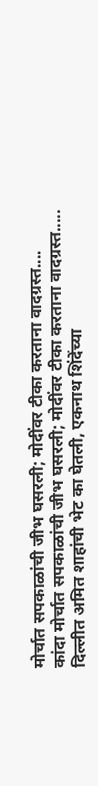मोर्चात सपकाळांची जीभ घसरली; मोदींवर टीका करताना वादग्रस्त....
कांदा मोर्चात सपकाळांची जीभ घसरली; मोदींवर टीका करताना वादग्रस्त.....
दिल्लीत अमित शाहांची भेट का घेतली, एकनाथ शिंदेंच्या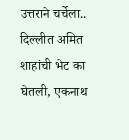उत्तराने चर्चेला..
दिल्लीत अमित शाहांची भेट का घेतली, एकनाथ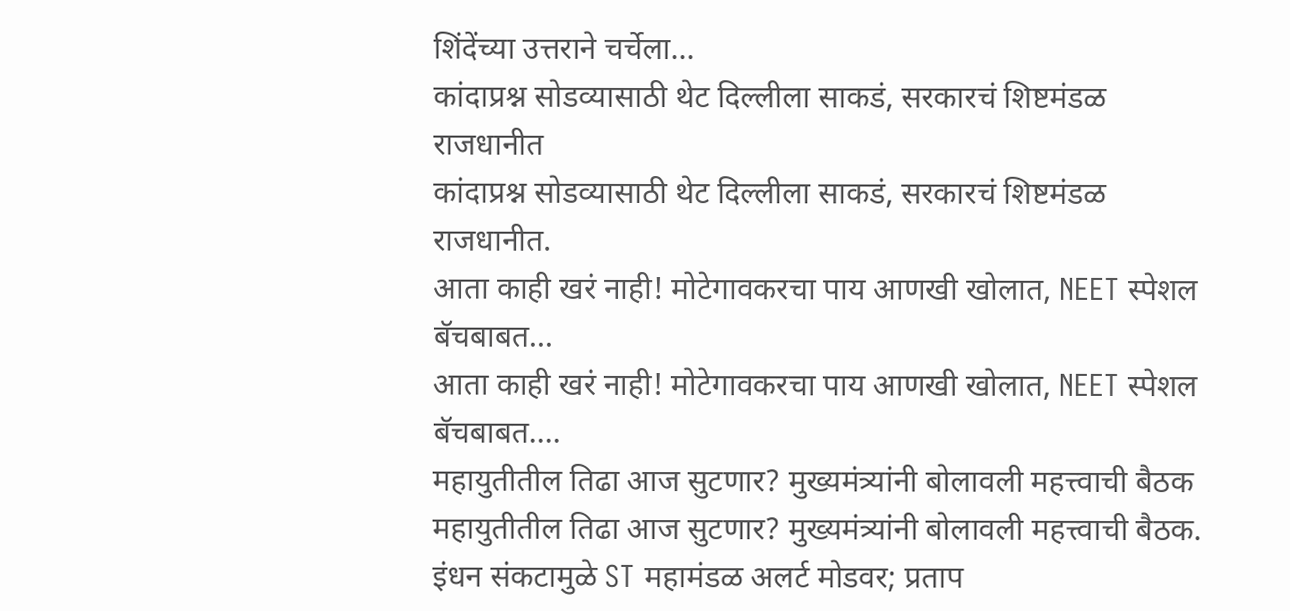शिंदेंच्या उत्तराने चर्चेला...
कांदाप्रश्न सोडव्यासाठी थेट दिल्लीला साकडं, सरकारचं शिष्टमंडळ राजधानीत
कांदाप्रश्न सोडव्यासाठी थेट दिल्लीला साकडं, सरकारचं शिष्टमंडळ राजधानीत.
आता काही खरं नाही! मोटेगावकरचा पाय आणखी खोलात, NEET स्पेशल बॅचबाबत...
आता काही खरं नाही! मोटेगावकरचा पाय आणखी खोलात, NEET स्पेशल बॅचबाबत....
महायुतीतील तिढा आज सुटणार? मुख्यमंत्र्यांनी बोलावली महत्त्वाची बैठक
महायुतीतील तिढा आज सुटणार? मुख्यमंत्र्यांनी बोलावली महत्त्वाची बैठक.
इंधन संकटामुळे ST महामंडळ अलर्ट मोडवर; प्रताप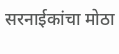सरनाईकांचा मोठा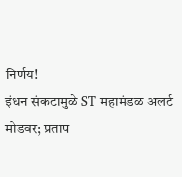निर्णय!
इंधन संकटामुळे ST महामंडळ अलर्ट मोडवर; प्रताप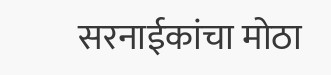सरनाईकांचा मोठा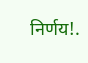निर्णय!.